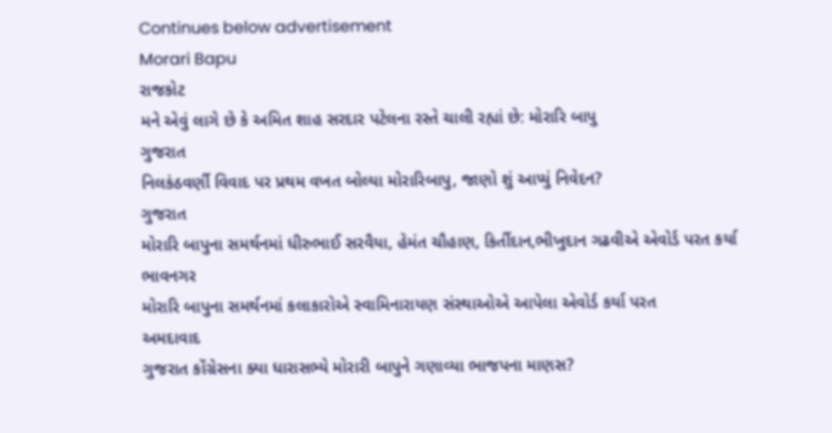Continues below advertisement
Morari Bapu
રાજકોટ
મને એવું લાગે છે કે અમિત શાહ સરદાર પટેલના રસ્તે ચાલી રહ્યાં છે: મોરારિ બાપુ
ગુજરાત
નિલકંઠવર્ણી વિવાદ પર પ્રથમ વખત બોલ્યા મોરારિબાપુ, જાણો શું આપ્યું નિવેદન?
ગુજરાત
મોરારિ બાપુના સમર્થનમાં ધીરુભાઈ સરવૈયા, હેમંત ચૌહાણ, કિર્તીદાન,ભીખુદાન ગઢવીએ એવોર્ડ પરત કર્યા
ભાવનગર
મોરારિ બાપુના સમર્થનમાં કલાકારોએ સ્વામિનારાયણ સંસ્થાઓએ આપેલા એવોર્ડ કર્યા પરત
અમદાવાદ
ગુજરાત કોંગ્રેસના ક્યા ધારાસભ્યે મોરારી બાપુને ગણાવ્યા ભાજપના માણસ?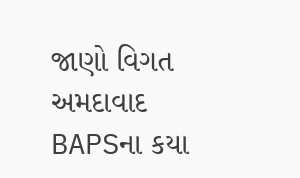જાણો વિગત
અમદાવાદ
BAPSના કયા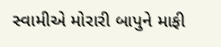સ્વામીએ મોરારી બાપુને માફી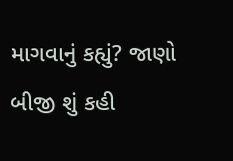માગવાનું કહ્યું? જાણો બીજી શું કહી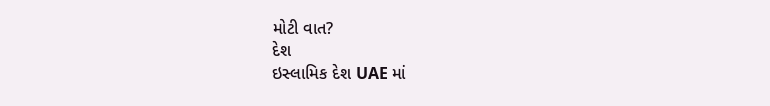મોટી વાત?
દેશ
ઇસ્લામિક દેશ UAE માં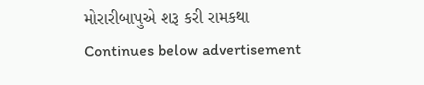મોરારીબાપુએ શરૂ કરી રામકથા
Continues below advertisement